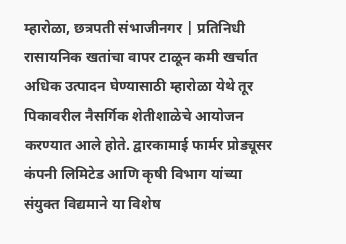म्हारोळा, छत्रपती संभाजीनगर | प्रतिनिधी
रासायनिक खतांचा वापर टाळून कमी खर्चात अधिक उत्पादन घेण्यासाठी म्हारोळा येथे तूर पिकावरील नैसर्गिक शेतीशाळेचे आयोजन करण्यात आले होते. द्वारकामाई फार्मर प्रोड्यूसर कंपनी लिमिटेड आणि कृषी विभाग यांच्या संयुक्त विद्यमाने या विशेष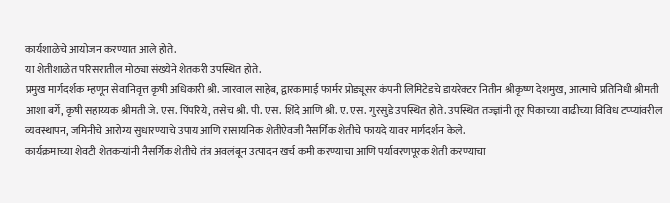कार्यशाळेचे आयोजन करण्यात आले होते.
या शेतीशाळेत परिसरातील मोठ्या संख्येने शेतकरी उपस्थित होते.
प्रमुख मार्गदर्शक म्हणून सेवानिवृत्त कृषी अधिकारी श्री. जारवाल साहेब, द्वारकामाई फार्मर प्रोड्यूसर कंपनी लिमिटेडचे डायरेक्टर नितीन श्रीकृष्ण देशमुख, आत्माचे प्रतिनिधी श्रीमती आशा बर्गे, कृषी सहाय्यक श्रीमती जे. एस. पिंपरिये, तसेच श्री. पी. एस. शिंदे आणि श्री. ए. एस. गुरसुडे उपस्थित होते. उपस्थित तज्ज्ञांनी तूर पिकाच्या वाढीच्या विविध टप्प्यांवरील व्यवस्थापन, जमिनीचे आरोग्य सुधारण्याचे उपाय आणि रासायनिक शेतीऐवजी नैसर्गिक शेतीचे फायदे यावर मार्गदर्शन केले.
कार्यक्रमाच्या शेवटी शेतकऱ्यांनी नैसर्गिक शेतीचे तंत्र अवलंबून उत्पादन खर्च कमी करण्याचा आणि पर्यावरणपूरक शेती करण्याचा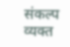संकल्प व्यक्त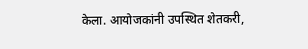केला. आयोजकांनी उपस्थित शेतकरी,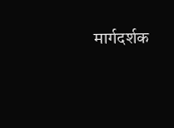मार्गदर्शक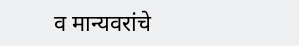व मान्यवरांचे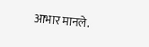आभार मानले.